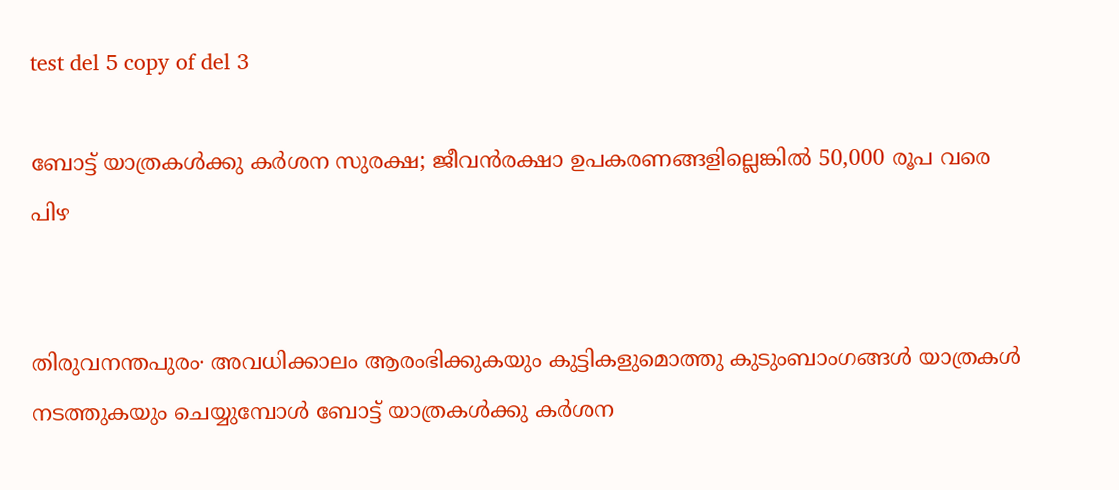test del 5 copy of del 3

ബോട്ട് യാത്രകള്‍ക്കു കര്‍ശന സുരക്ഷ; ജീവന്‍രക്ഷാ ഉപകരണങ്ങളില്ലെങ്കിൽ 50,000 രൂപ വരെ പിഴ


തിരുവനന്തപുരം∙ അവധിക്കാലം ആരംഭിക്കുകയും കുട്ടികളുമൊത്തു കുടുംബാംഗങ്ങള്‍ യാത്രകള്‍ നടത്തുകയും ചെയ്യുമ്പോള്‍ ബോട്ട് യാത്രകള്‍ക്കു കര്‍ശന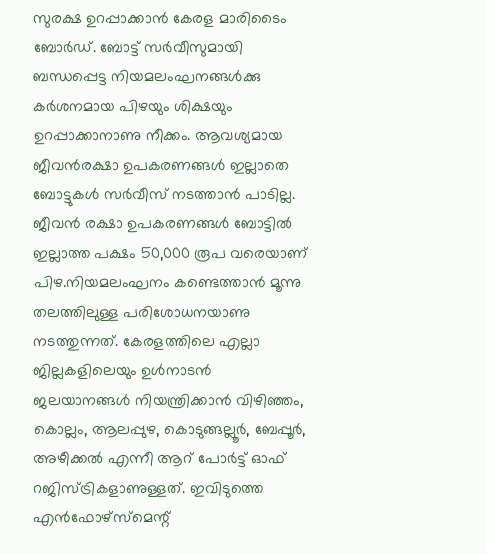സുരക്ഷ ഉറപ്പാക്കാന്‍ കേരള മാരിടൈം ബോര്‍ഡ്. ബോട്ട് സര്‍വീസുമായി ബന്ധപ്പെട്ട നിയമലംഘനങ്ങള്‍ക്കു കര്‍ശനമായ പിഴയും ശിക്ഷയും ഉറപ്പാക്കാനാണു നീക്കം. ആവശ്യമായ ജീവന്‍രക്ഷാ ഉപകരണങ്ങള്‍ ഇല്ലാതെ ബോട്ടുകള്‍ സര്‍വീസ് നടത്താന്‍ പാടില്ല. ജീവന്‍ രക്ഷാ ഉപകരണങ്ങള്‍ ബോട്ടില്‍ ഇല്ലാത്ത പക്ഷം 50,000 രൂപ വരെയാണ് പിഴ.നിയമലംഘനം കണ്ടെത്താന്‍ മൂന്നു തലത്തിലുള്ള പരിശോധനയാണു നടത്തുന്നത്. കേരളത്തിലെ എല്ലാ ജില്ലകളിലെയും ഉള്‍നാടന്‍ ജലയാനങ്ങള്‍ നിയന്ത്രിക്കാന്‍ വിഴിഞ്ഞം, കൊല്ലം, ആലപ്പുഴ, കൊടുങ്ങല്ലൂര്‍, ബേപ്പൂര്‍, അഴീക്കല്‍ എന്നീ ആറ് പോര്‍ട്ട് ഓഫ് റജിസ്ട്രികളാണുള്ളത്. ഇവിടുത്തെ എന്‍ഫോഴ്‌സ്‌മെന്റ്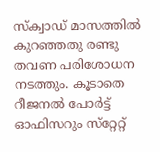സ്‌ക്വാഡ് മാസത്തില്‍ കുറഞ്ഞതു രണ്ടു തവണ പരിശോധന നടത്തും. കൂടാതെ റീജനല്‍ പോര്‍ട്ട് ഓഫിസറും സ്‌റ്റേറ്റ്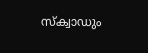സ്‌ക്വാഡും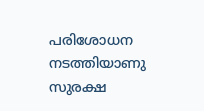പരിശോധന നടത്തിയാണു സുരക്ഷ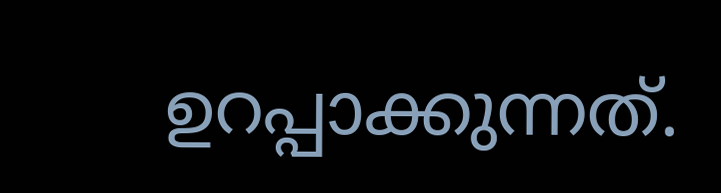ഉറപ്പാക്കുന്നത്.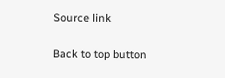Source link

Back to top button